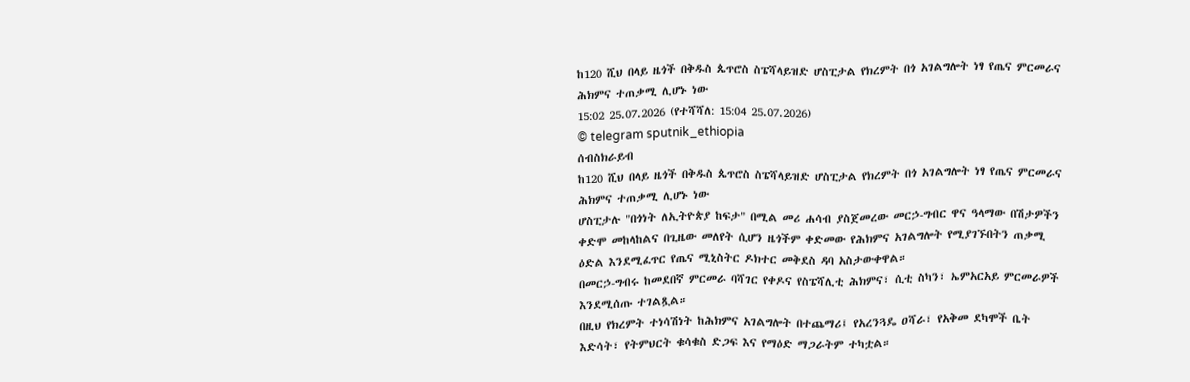ከ120 ሺህ በላይ ዜጎች በቅዱስ ጴጥሮስ ስፔሻላይዝድ ሆስፒታል የክረምት በጎ አገልግሎት ነፃ የጤና ምርመራና ሕክምና ተጠቃሚ ሊሆኑ ነው
15:02 25.07.2026 (የተሻሻለ: 15:04 25.07.2026)
© telegram sputnik_ethiopia
ሰብስክራይብ
ከ120 ሺህ በላይ ዜጎች በቅዱስ ጴጥሮስ ስፔሻላይዝድ ሆስፒታል የክረምት በጎ አገልግሎት ነፃ የጤና ምርመራና ሕክምና ተጠቃሚ ሊሆኑ ነው
ሆስፒታሉ "በጎነት ለኢትዮጵያ ከፍታ" በሚል መሪ ሐሳብ ያስጀመረው መርኃ-ግብር ዋና ዓላማው በሽታዎችን ቀድሞ መከላከልና በጊዜው መለየት ሲሆን ዜጎችም ቀድመው የሕክምና አገልግሎት የሚያገኙበትን ጠቃሚ ዕድል እንደሚፈጥር የጤና ሚኒስትር ዶክተር መቅደስ ዳባ አስታውቀዋል።
በመርኃ-ግብሩ ከመደበኛ ምርመራ ባሻገር የቀዶና የስፔሻሊቲ ሕክምና፣ ሲቲ ስካን፣ ኤምአርአይ ምርመራዎች እንደሚሰጡ ተገልጿል።
በዚህ የክረምት ተነሳሽነት ከሕክምና አገልግሎት በተጨማሪ፤ የአረንጓዴ ዐሻራ፣ የአቅመ ደካሞች ቤት እድሳት፣ የትምህርት ቁሳቁስ ድጋፍ እና የማዕድ ማጋራትም ተካቷል።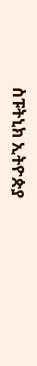ስፑትኒክ ኢትዮጵያ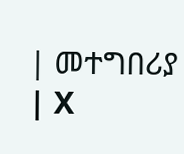| መተግበሪያ | X